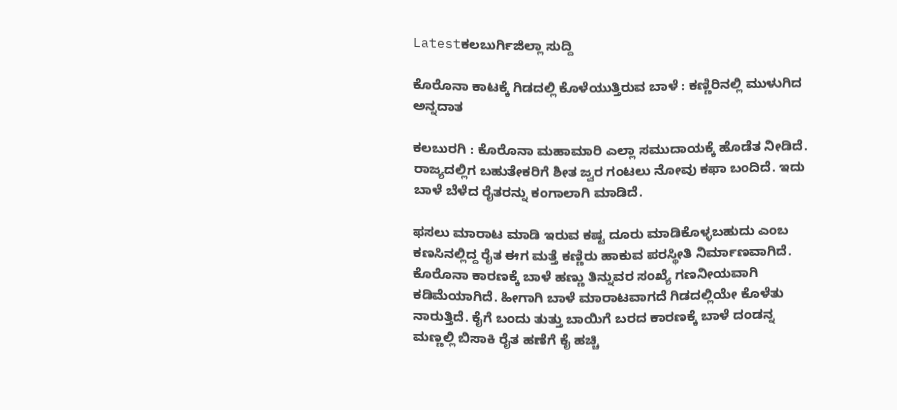Latestಕಲಬುರ್ಗಿಜಿಲ್ಲಾ ಸುದ್ದಿ

ಕೊರೊನಾ ಕಾಟಕ್ಕೆ ಗಿಡದಲ್ಲಿ ಕೊಳೆಯುತ್ತಿರುವ ಬಾಳೆ : ಕಣ್ಣಿರಿನಲ್ಲಿ ಮುಳುಗಿದ ಅನ್ನದಾತ

ಕಲಬುರಗಿ : ಕೊರೊನಾ ಮಹಾಮಾರಿ ಎಲ್ಲಾ ಸಮುದಾಯಕ್ಕೆ ಹೊಡೆತ ನೀಡಿದೆ. ರಾಜ್ಯದಲ್ಲಿಗ ಬಹುತೇಕರಿಗೆ ಶೀತ ಜ್ವರ ಗಂಟಲು ನೋವು ಕಫಾ ಬಂದಿದೆ. ಇದು ಬಾಳೆ ಬೆಳೆದ ರೈತರನ್ನು ಕಂಗಾಲಾಗಿ ಮಾಡಿದೆ.

ಫಸಲು ಮಾರಾಟ ಮಾಡಿ ಇರುವ ಕಷ್ಟ ದೂರು ಮಾಡಿಕೊಳ್ಳಬಹುದು ಎಂಬ ಕಣಸಿನಲ್ಲಿದ್ದ ರೈತ ಈಗ ಮತ್ತೆ ಕಣ್ಣಿರು ಹಾಕುವ ಪರಸ್ಥೀತಿ ನಿರ್ಮಾಣವಾಗಿದೆ. ಕೊರೊನಾ ಕಾರಣಕ್ಕೆ ಬಾಳೆ ಹಣ್ಣು ತಿನ್ನುವರ ಸಂಖ್ಯೆ ಗಣನೀಯವಾಗಿ ಕಡಿಮೆಯಾಗಿದೆ. ಹೀಗಾಗಿ ಬಾಳೆ ಮಾರಾಟವಾಗದೆ ಗಿಡದಲ್ಲಿಯೇ ಕೊಳೆತು ನಾರುತ್ತಿದೆ. ಕೈಗೆ ಬಂದು ತುತ್ತು ಬಾಯಿಗೆ ಬರದ ಕಾರಣಕ್ಕೆ ಬಾಳೆ ದಂಡನ್ನ ಮಣ್ಣಲ್ಲಿ ಬಿಸಾಕಿ ರೈತ ಹಣೆಗೆ ಕೈ ಹಚ್ಚಿ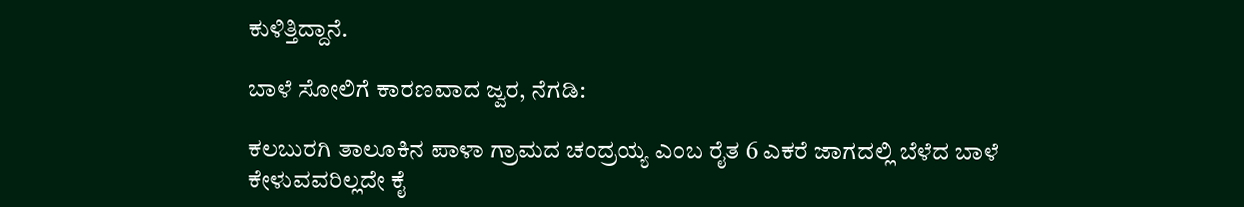ಕುಳಿತ್ತಿದ್ದಾನೆ.

ಬಾಳೆ ಸೋಲಿಗೆ ಕಾರಣವಾದ ಜ್ವರ, ನೆಗಡಿ:

ಕಲಬುರಗಿ ತಾಲೂಕಿನ ಪಾಳಾ ಗ್ರಾಮದ ಚಂದ್ರಯ್ಯ ಎಂಬ ರೈತ 6 ಎಕರೆ ಜಾಗದಲ್ಲಿ ಬೆಳೆದ ಬಾಳೆ ಕೇಳುವವರಿಲ್ಲದೇ ಕೈ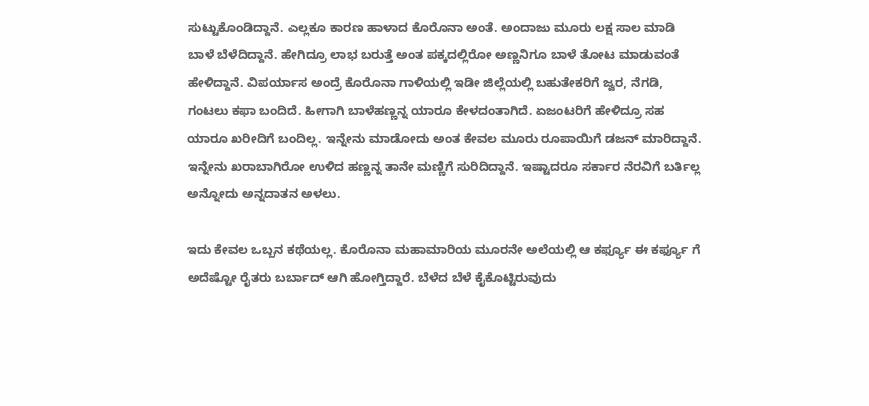ಸುಟ್ಟುಕೊಂಡಿದ್ದಾನೆ. ಎಲ್ಲಕೂ ಕಾರಣ ಹಾಳಾದ ಕೊರೊನಾ ಅಂತೆ. ಅಂದಾಜು ಮೂರು ಲಕ್ಷ ಸಾಲ ಮಾಡಿ ಬಾಳೆ ಬೆಳೆದಿದ್ದಾನೆ. ಹೇಗಿದ್ರೂ ಲಾಭ ಬರುತ್ತೆ ಅಂತ ಪಕ್ಕದಲ್ಲಿರೋ ಅಣ್ಣನಿಗೂ ಬಾಳೆ ತೋಟ ಮಾಡುವಂತೆ ಹೇಳಿದ್ದಾನೆ. ವಿಪರ್ಯಾಸ ಅಂದ್ರೆ ಕೊರೊನಾ ಗಾಳಿಯಲ್ಲಿ ಇಡೀ ಜಿಲ್ಲೆಯಲ್ಲಿ ಬಹುತೇಕರಿಗೆ ಜ್ವರ, ನೆಗಡಿ, ಗಂಟಲು ಕಫಾ ಬಂದಿದೆ. ಹೀಗಾಗಿ ಬಾಳೆಹಣ್ಣನ್ನ ಯಾರೂ ಕೇಳದಂತಾಗಿದೆ. ಏಜಂಟರಿಗೆ ಹೇಳಿದ್ರೂ ಸಹ ಯಾರೂ ಖರೀದಿಗೆ ಬಂದಿಲ್ಲ. ಇನ್ನೇನು ಮಾಡೋದು ಅಂತ ಕೇವಲ ಮೂರು ರೂಪಾಯಿಗೆ ಡಜನ್ ಮಾರಿದ್ದಾನೆ. ಇನ್ನೇನು ಖರಾಬಾಗಿರೋ ಉಳಿದ ಹಣ್ಣನ್ನ ತಾನೇ ಮಣ್ಣಿಗೆ ಸುರಿದಿದ್ದಾನೆ. ಇಷ್ಟಾದರೂ ಸರ್ಕಾರ ನೆರವಿಗೆ ಬರ್ತಿಲ್ಲ ಅನ್ನೋದು ಅನ್ನದಾತನ ಅಳಲು.

ಇದು ಕೇವಲ ಒಬ್ಬನ ಕಥೆಯಲ್ಲ. ಕೊರೊನಾ ಮಹಾಮಾರಿಯ ಮೂರನೇ ಅಲೆಯಲ್ಲಿ ಆ ಕರ್ಫ್ಯೂ ಈ ಕರ್ಫ್ಯೂ ಗೆ ಅದೆಷ್ಟೋ ರೈತರು ಬರ್ಬಾದ್ ಆಗಿ ಹೋಗ್ತಿದ್ದಾರೆ. ಬೆಳೆದ ಬೆಳೆ ಕೈಕೊಟ್ಟಿರುವುದು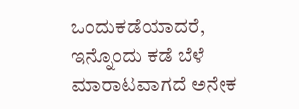ಒಂದುಕಡೆಯಾದರೆ, ಇನ್ನೊಂದು ಕಡೆ ಬೆಳೆ ಮಾರಾಟವಾಗದೆ ಅನೇಕ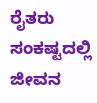ರೈತರು ಸಂಕಷ್ಟದಲ್ಲಿ ಜೀವನ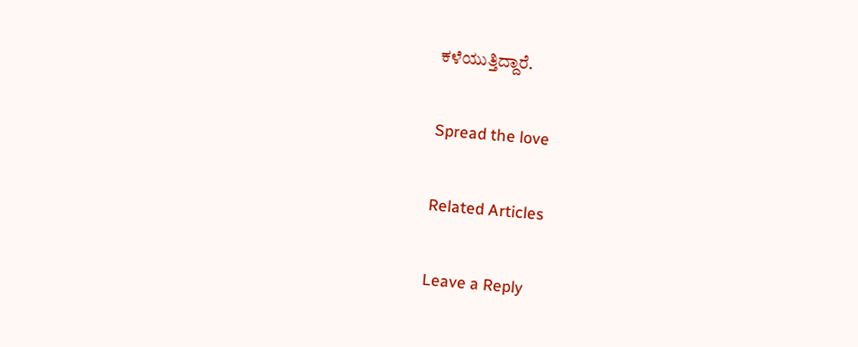ಕಳೆಯುತ್ತಿದ್ದಾರೆ.

Spread the love

Related Articles

Leave a Reply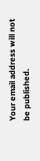Your email address will not be published.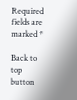Required fields are marked *

Back to top button